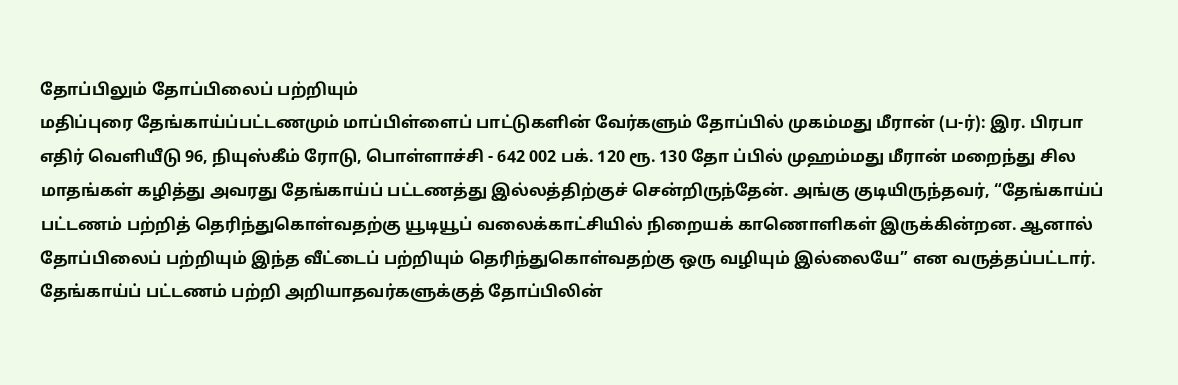தோப்பிலும் தோப்பிலைப் பற்றியும்
மதிப்புரை தேங்காய்ப்பட்டணமும் மாப்பிள்ளைப் பாட்டுகளின் வேர்களும் தோப்பில் முகம்மது மீரான் (ப-ர்): இர. பிரபா எதிர் வெளியீடு 96, நியுஸ்கீம் ரோடு, பொள்ளாச்சி - 642 002 பக். 120 ரூ. 130 தோ ப்பில் முஹம்மது மீரான் மறைந்து சில மாதங்கள் கழித்து அவரது தேங்காய்ப் பட்டணத்து இல்லத்திற்குச் சென்றிருந்தேன். அங்கு குடியிருந்தவர், “தேங்காய்ப் பட்டணம் பற்றித் தெரிந்துகொள்வதற்கு யூடியூப் வலைக்காட்சியில் நிறையக் காணொளிகள் இருக்கின்றன. ஆனால் தோப்பிலைப் பற்றியும் இந்த வீட்டைப் பற்றியும் தெரிந்துகொள்வதற்கு ஒரு வழியும் இல்லையே” என வருத்தப்பட்டார். தேங்காய்ப் பட்டணம் பற்றி அறியாதவர்களுக்குத் தோப்பிலின்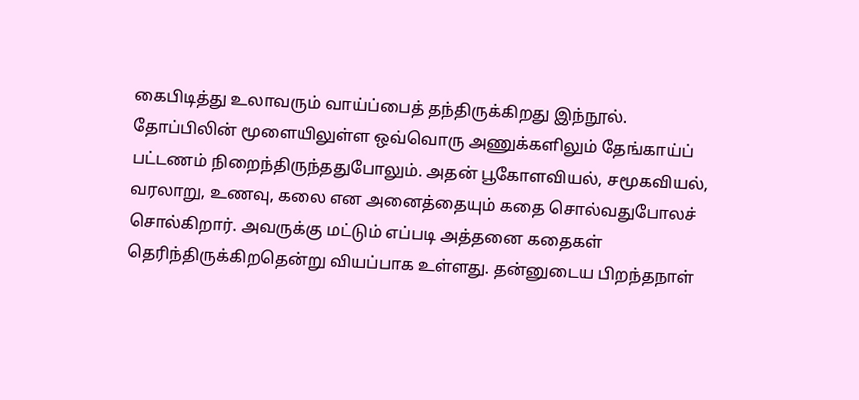கைபிடித்து உலாவரும் வாய்ப்பைத் தந்திருக்கிறது இந்நூல். தோப்பிலின் மூளையிலுள்ள ஒவ்வொரு அணுக்களிலும் தேங்காய்ப் பட்டணம் நிறைந்திருந்ததுபோலும். அதன் பூகோளவியல், சமூகவியல், வரலாறு, உணவு, கலை என அனைத்தையும் கதை சொல்வதுபோலச் சொல்கிறார். அவருக்கு மட்டும் எப்படி அத்தனை கதைகள் தெரிந்திருக்கிறதென்று வியப்பாக உள்ளது. தன்னுடைய பிறந்தநாள்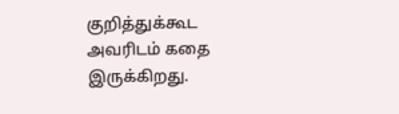குறித்துக்கூட அவரிடம் கதை இருக்கிறது.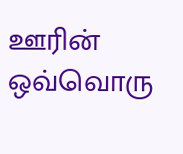ஊரின் ஒவ்வொரு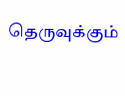தெருவுக்கும்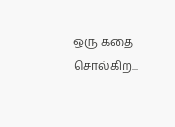ஒரு கதை சொல்கிற...